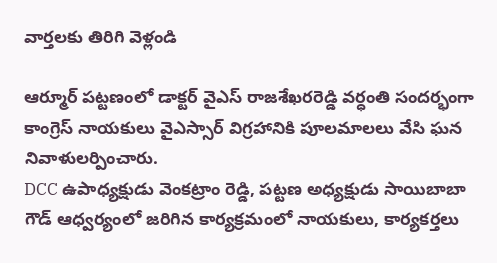వార్తలకు తిరిగి వెళ్లండి

ఆర్మూర్ పట్టణంలో డాక్టర్ వైఎస్ రాజశేఖరరెడ్డి వర్ధంతి సందర్భంగా కాంగ్రెస్ నాయకులు వైఎస్సార్ విగ్రహానికి పూలమాలలు వేసి ఘన నివాళులర్పించారు.
DCC ఉపాధ్యక్షుడు వెంకట్రాం రెడ్డి, పట్టణ అధ్యక్షుడు సాయిబాబా గౌడ్ ఆధ్వర్యంలో జరిగిన కార్యక్రమంలో నాయకులు, కార్యకర్తలు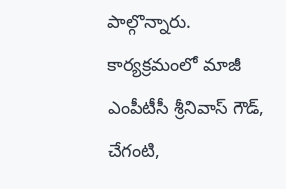పాల్గొన్నారు. కార్యక్రమంలో మాజీ ఎంపీటీసీ శ్రీనివాస్ గౌడ్, చేగంటి,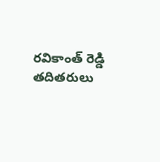రవికాంత్ రెడ్డి తదితరులు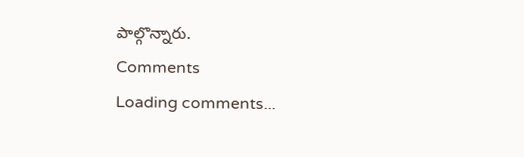పాల్గొన్నారు.
Comments
Loading comments...